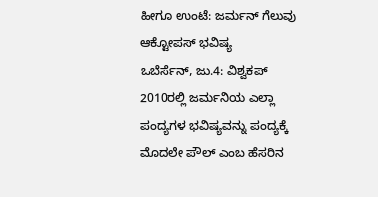ಹೀಗೂ ಉಂಟೆ: ಜರ್ಮನ್ ಗೆಲುವು ಆಕ್ಟೋಪಸ್ ಭವಿಷ್ಯ
ಒಬೆರ್ಸೆನ್, ಜು.4: ವಿಶ್ವಕಪ್ 2010ರಲ್ಲಿ ಜರ್ಮನಿಯ ಎಲ್ಲಾ ಪಂದ್ಯಗಳ ಭವಿಷ್ಯವನ್ನು ಪಂದ್ಯಕ್ಕೆ ಮೊದಲೇ ಪೌಲ್ ಎಂಬ ಹೆಸರಿನ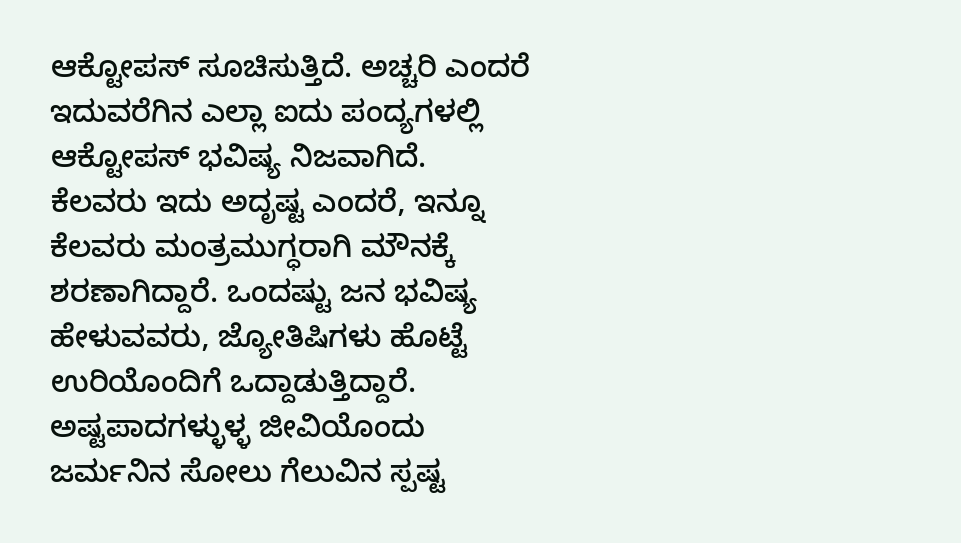ಆಕ್ಟೋಪಸ್ ಸೂಚಿಸುತ್ತಿದೆ. ಅಚ್ಚರಿ ಎಂದರೆ ಇದುವರೆಗಿನ ಎಲ್ಲಾ ಐದು ಪಂದ್ಯಗಳಲ್ಲಿ ಆಕ್ಟೋಪಸ್ ಭವಿಷ್ಯ ನಿಜವಾಗಿದೆ.
ಕೆಲವರು ಇದು ಅದೃಷ್ಟ ಎಂದರೆ, ಇನ್ನೂ ಕೆಲವರು ಮಂತ್ರಮುಗ್ಧರಾಗಿ ಮೌನಕ್ಕೆ ಶರಣಾಗಿದ್ದಾರೆ. ಒಂದಷ್ಟು ಜನ ಭವಿಷ್ಯ ಹೇಳುವವರು, ಜ್ಯೋತಿಷಿಗಳು ಹೊಟ್ಟೆ ಉರಿಯೊಂದಿಗೆ ಒದ್ದಾಡುತ್ತಿದ್ದಾರೆ. ಅಷ್ಟಪಾದಗಳ್ಳುಳ್ಳ ಜೀವಿಯೊಂದು ಜರ್ಮನಿನ ಸೋಲು ಗೆಲುವಿನ ಸ್ಪಷ್ಟ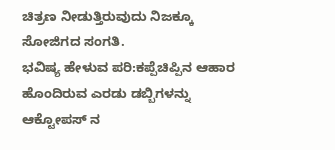ಚಿತ್ರಣ ನೀಡುತ್ತಿರುವುದು ನಿಜಕ್ಕೂ ಸೋಜಿಗದ ಸಂಗತಿ.
ಭವಿಷ್ಯ ಹೇಳುವ ಪರಿ:ಕಪ್ಪೆಚಿಪ್ಪಿನ ಆಹಾರ ಹೊಂದಿರುವ ಎರಡು ಡಬ್ಬಿಗಳನ್ನು ಆಕ್ಟೋಪಸ್ ನ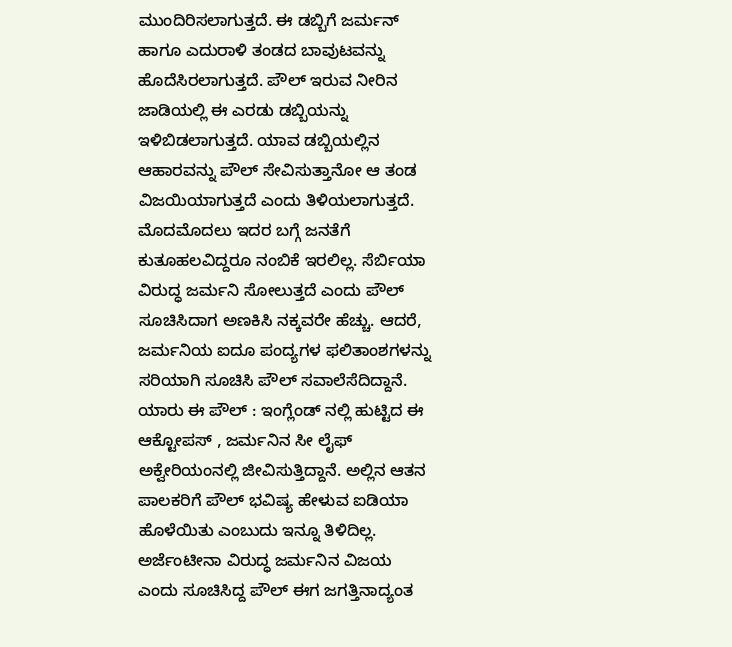ಮುಂದಿರಿಸಲಾಗುತ್ತದೆ. ಈ ಡಬ್ಬಿಗೆ ಜರ್ಮನ್ ಹಾಗೂ ಎದುರಾಳಿ ತಂಡದ ಬಾವುಟವನ್ನು ಹೊದೆಸಿರಲಾಗುತ್ತದೆ. ಪೌಲ್ ಇರುವ ನೀರಿನ ಜಾಡಿಯಲ್ಲಿ ಈ ಎರಡು ಡಬ್ಬಿಯನ್ನು ಇಳಿಬಿಡಲಾಗುತ್ತದೆ. ಯಾವ ಡಬ್ಬಿಯಲ್ಲಿನ ಆಹಾರವನ್ನು ಪೌಲ್ ಸೇವಿಸುತ್ತಾನೋ ಆ ತಂಡ ವಿಜಯಿಯಾಗುತ್ತದೆ ಎಂದು ತಿಳಿಯಲಾಗುತ್ತದೆ.
ಮೊದಮೊದಲು ಇದರ ಬಗ್ಗೆ ಜನತೆಗೆ ಕುತೂಹಲವಿದ್ದರೂ ನಂಬಿಕೆ ಇರಲಿಲ್ಲ. ಸೆರ್ಬಿಯಾ ವಿರುದ್ಧ ಜರ್ಮನಿ ಸೋಲುತ್ತದೆ ಎಂದು ಪೌಲ್ ಸೂಚಿಸಿದಾಗ ಅಣಕಿಸಿ ನಕ್ಕವರೇ ಹೆಚ್ಚು. ಆದರೆ, ಜರ್ಮನಿಯ ಐದೂ ಪಂದ್ಯಗಳ ಫಲಿತಾಂಶಗಳನ್ನು ಸರಿಯಾಗಿ ಸೂಚಿಸಿ ಪೌಲ್ ಸವಾಲೆಸೆದಿದ್ದಾನೆ.
ಯಾರು ಈ ಪೌಲ್ : ಇಂಗ್ಲೆಂಡ್ ನಲ್ಲಿ ಹುಟ್ಟಿದ ಈ ಆಕ್ಟೋಪಸ್ , ಜರ್ಮನಿನ ಸೀ ಲೈಫ್ ಅಕ್ವೇರಿಯಂನಲ್ಲಿ ಜೀವಿಸುತ್ತಿದ್ದಾನೆ. ಅಲ್ಲಿನ ಆತನ ಪಾಲಕರಿಗೆ ಪೌಲ್ ಭವಿಷ್ಯ ಹೇಳುವ ಐಡಿಯಾ ಹೊಳೆಯಿತು ಎಂಬುದು ಇನ್ನೂ ತಿಳಿದಿಲ್ಲ. ಅರ್ಜೆಂಟೀನಾ ವಿರುದ್ಧ ಜರ್ಮನಿನ ವಿಜಯ ಎಂದು ಸೂಚಿಸಿದ್ದ ಪೌಲ್ ಈಗ ಜಗತ್ತಿನಾದ್ಯಂತ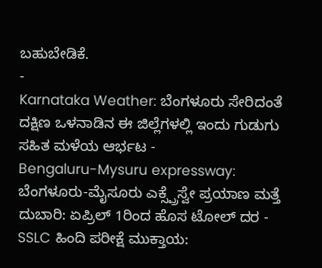ಬಹುಬೇಡಿಕೆ.
-
Karnataka Weather: ಬೆಂಗಳೂರು ಸೇರಿದಂತೆ ದಕ್ಷಿಣ ಒಳನಾಡಿನ ಈ ಜಿಲ್ಲೆಗಳಲ್ಲಿ ಇಂದು ಗುಡುಗು ಸಹಿತ ಮಳೆಯ ಆರ್ಭಟ -
Bengaluru-Mysuru expressway: ಬೆಂಗಳೂರು-ಮೈಸೂರು ಎಕ್ಸ್ಪ್ರೆಸ್ವೇ ಪ್ರಯಾಣ ಮತ್ತೆ ದುಬಾರಿ: ಏಪ್ರಿಲ್ 1ರಿಂದ ಹೊಸ ಟೋಲ್ ದರ -
SSLC ಹಿಂದಿ ಪರೀಕ್ಷೆ ಮುಕ್ತಾಯ: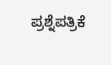ಪ್ರಶ್ನೆಪತ್ರಿಕೆ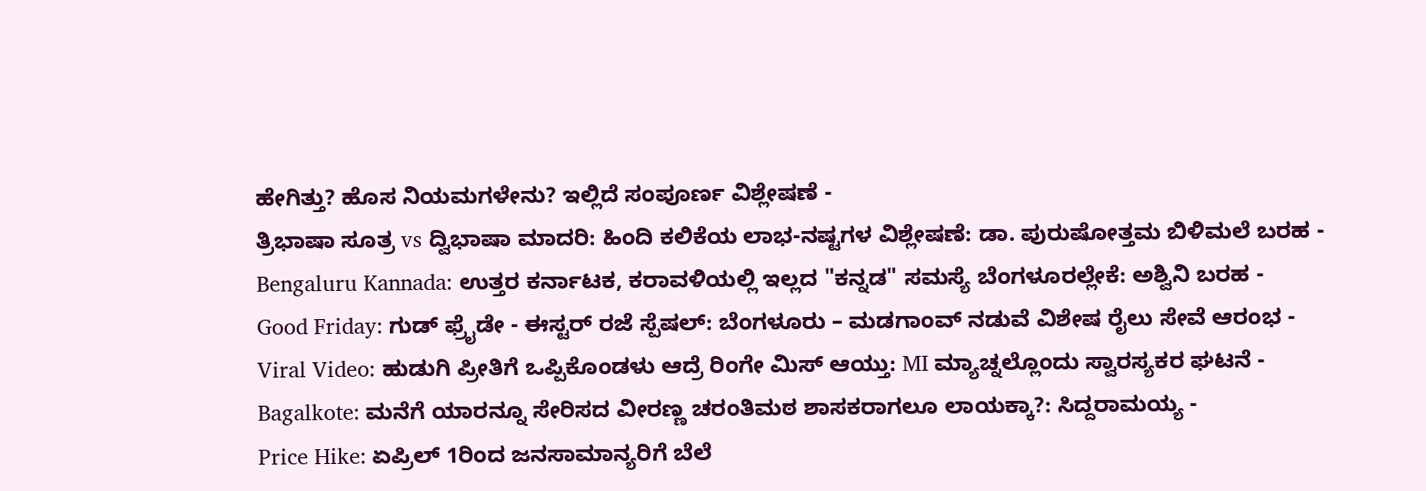ಹೇಗಿತ್ತು? ಹೊಸ ನಿಯಮಗಳೇನು? ಇಲ್ಲಿದೆ ಸಂಪೂರ್ಣ ವಿಶ್ಲೇಷಣೆ -
ತ್ರಿಭಾಷಾ ಸೂತ್ರ vs ದ್ವಿಭಾಷಾ ಮಾದರಿ: ಹಿಂದಿ ಕಲಿಕೆಯ ಲಾಭ-ನಷ್ಟಗಳ ವಿಶ್ಲೇಷಣೆ: ಡಾ. ಪುರುಷೋತ್ತಮ ಬಿಳಿಮಲೆ ಬರಹ -
Bengaluru Kannada: ಉತ್ತರ ಕರ್ನಾಟಕ, ಕರಾವಳಿಯಲ್ಲಿ ಇಲ್ಲದ "ಕನ್ನಡ" ಸಮಸ್ಯೆ ಬೆಂಗಳೂರಲ್ಲೇಕೆ: ಅಶ್ವಿನಿ ಬರಹ -
Good Friday: ಗುಡ್ ಫ್ರೈಡೇ - ಈಸ್ಟರ್ ರಜೆ ಸ್ಪೆಷಲ್: ಬೆಂಗಳೂರು – ಮಡಗಾಂವ್ ನಡುವೆ ವಿಶೇಷ ರೈಲು ಸೇವೆ ಆರಂಭ -
Viral Video: ಹುಡುಗಿ ಪ್ರೀತಿಗೆ ಒಪ್ಪಿಕೊಂಡಳು ಆದ್ರೆ ರಿಂಗೇ ಮಿಸ್ ಆಯ್ತು: MI ಮ್ಯಾಚ್ನಲ್ಲೊಂದು ಸ್ವಾರಸ್ಯಕರ ಘಟನೆ -
Bagalkote: ಮನೆಗೆ ಯಾರನ್ನೂ ಸೇರಿಸದ ವೀರಣ್ಣ ಚರಂತಿಮಠ ಶಾಸಕರಾಗಲೂ ಲಾಯಕ್ಕಾ?: ಸಿದ್ದರಾಮಯ್ಯ -
Price Hike: ಏಪ್ರಿಲ್ 1ರಿಂದ ಜನಸಾಮಾನ್ಯರಿಗೆ ಬೆಲೆ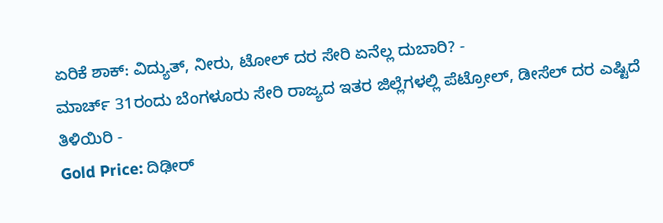ಏರಿಕೆ ಶಾಕ್: ವಿದ್ಯುತ್, ನೀರು, ಟೋಲ್ ದರ ಸೇರಿ ಏನೆಲ್ಲ ದುಬಾರಿ? -
ಮಾರ್ಚ್ 31ರಂದು ಬೆಂಗಳೂರು ಸೇರಿ ರಾಜ್ಯದ ಇತರ ಜಿಲ್ಲೆಗಳಲ್ಲಿ ಪೆಟ್ರೋಲ್, ಡೀಸೆಲ್ ದರ ಎಷ್ಟಿದೆ ತಿಳಿಯಿರಿ -
Gold Price: ದಿಢೀರ್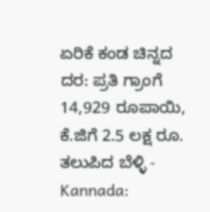ಏರಿಕೆ ಕಂಡ ಚಿನ್ನದ ದರ: ಪ್ರತಿ ಗ್ರಾಂಗೆ 14,929 ರೂಪಾಯಿ, ಕೆ.ಜಿಗೆ 2.5 ಲಕ್ಷ ರೂ. ತಲುಪಿದ ಬೆಳ್ಳಿ -
Kannada: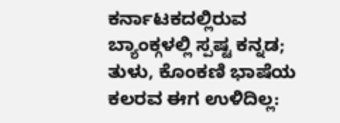ಕರ್ನಾಟಕದಲ್ಲಿರುವ ಬ್ಯಾಂಕ್ಗಳಲ್ಲಿ ಸ್ಪಷ್ಟ ಕನ್ನಡ; ತುಳು, ಕೊಂಕಣಿ ಭಾಷೆಯ ಕಲರವ ಈಗ ಉಳಿದಿಲ್ಲ: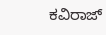ಕವಿರಾಜ್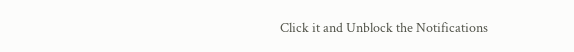Click it and Unblock the Notifications